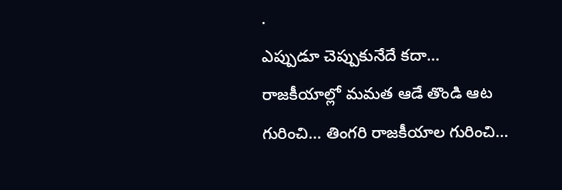.
ఎప్పుడూ చెప్పుకునేదే కదా… రాజకీయాల్లో మమత ఆడే తొండి ఆట గురించి… తింగరి రాజకీయాల గురించి…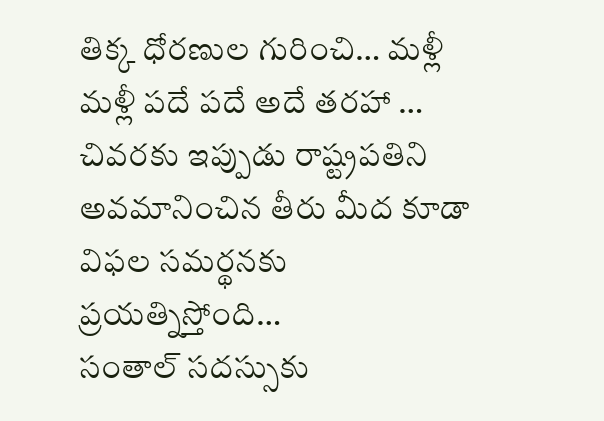తిక్క ధోరణుల గురించి… మళ్లీ మళ్లీ పదే పదే అదే తరహా … చివరకు ఇప్పుడు రాష్ట్రపతిని అవమానించిన తీరు మీద కూడా విఫల సమర్థనకు ప్రయత్నిస్తోంది…
సంతాల్ సదస్సుకు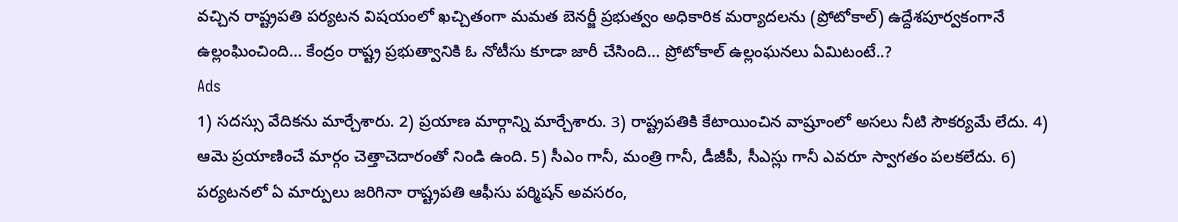వచ్చిన రాష్ట్రపతి పర్యటన విషయంలో ఖచ్చితంగా మమత బెనర్జీ ప్రభుత్వం అధికారిక మర్యాదలను (ప్రోటోకాల్) ఉద్దేశపూర్వకంగానే ఉల్లంఘించింది… కేంద్రం రాష్ట్ర ప్రభుత్వానికి ఓ నోటీసు కూడా జారీ చేసింది… ప్రోటోకాల్ ఉల్లంఘనలు ఏమిటంటే..?
Ads
1) సదస్సు వేదికను మార్చేశారు. 2) ప్రయాణ మార్గాన్ని మార్చేశారు. 3) రాష్ట్రపతికి కేటాయించిన వాష్రూంలో అసలు నీటి సౌకర్యమే లేదు. 4) ఆమె ప్రయాణించే మార్గం చెత్తాచెదారంతో నిండి ఉంది. 5) సీఎం గానీ, మంత్రి గానీ, డీజీపీ, సీఎస్లు గానీ ఎవరూ స్వాగతం పలకలేదు. 6) పర్యటనలో ఏ మార్పులు జరిగినా రాష్ట్రపతి ఆఫీసు పర్మిషన్ అవసరం,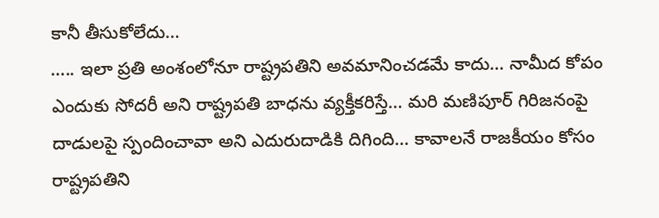కానీ తీసుకోలేదు…
….. ఇలా ప్రతి అంశంలోనూ రాష్ట్రపతిని అవమానించడమే కాదు… నామీద కోపం ఎందుకు సోదరీ అని రాష్ట్రపతి బాధను వ్యక్తీకరిస్తే… మరి మణిపూర్ గిరిజనంపై దాడులపై స్పందించావా అని ఎదురుదాడికి దిగింది… కావాలనే రాజకీయం కోసం రాష్ట్రపతిని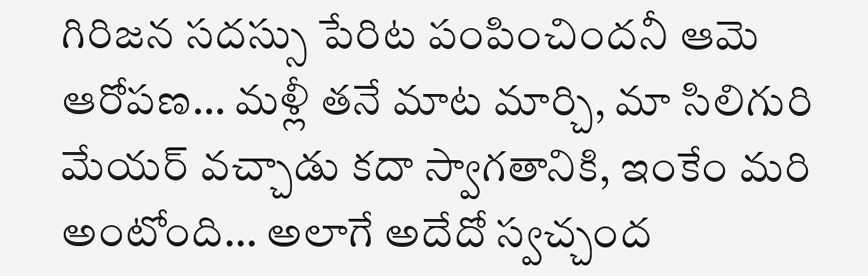గిరిజన సదస్సు పేరిట పంపించిందనీ ఆమె ఆరోపణ… మళ్లీ తనే మాట మార్చి, మా సిలిగురి మేయర్ వచ్చాడు కదా స్వాగతానికి, ఇంకేం మరి అంటోంది… అలాగే అదేదో స్వచ్చంద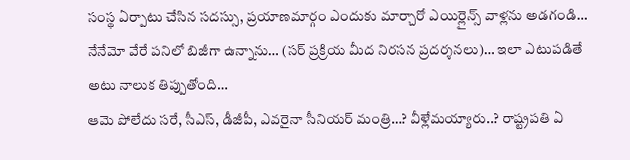సంస్థ ఏర్పాటు చేసిన సదస్సు, ప్రయాణమార్గం ఎందుకు మార్చారో ఎయిర్లైన్స్ వాళ్లను అడగండి… నేనేమో వేరే పనిలో బిజీగా ఉన్నాను… (సర్ ప్రక్రియ మీద నిరసన ప్రదర్శనలు)… ఇలా ఎటుపడితే అటు నాలుక తిప్పుతోంది…
ఆమె పోలేదు సరే, సీఎస్, డీజీపీ, ఎవరైనా సీనియర్ మంత్రి…? వీళ్లేమయ్యారు..? రాష్ట్రపతి ఏ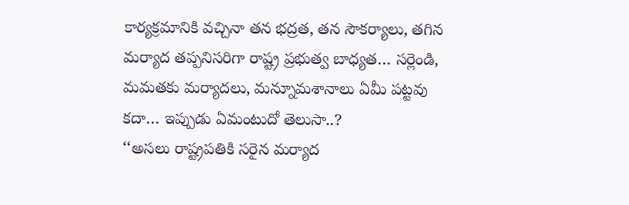కార్యక్రమానికి వచ్చినా తన భద్రత, తన సౌకర్యాలు, తగిన మర్యాద తప్పనిసరిగా రాష్ట్ర ప్రభుత్వ బాధ్యత… సర్లెండి, మమతకు మర్యాదలు, మన్నూమశానాలు ఏమీ పట్టవు కదా… ఇప్పుడు ఏమంటుదో తెలుసా..?
‘‘అసలు రాష్ట్రపతికి సరైన మర్యాద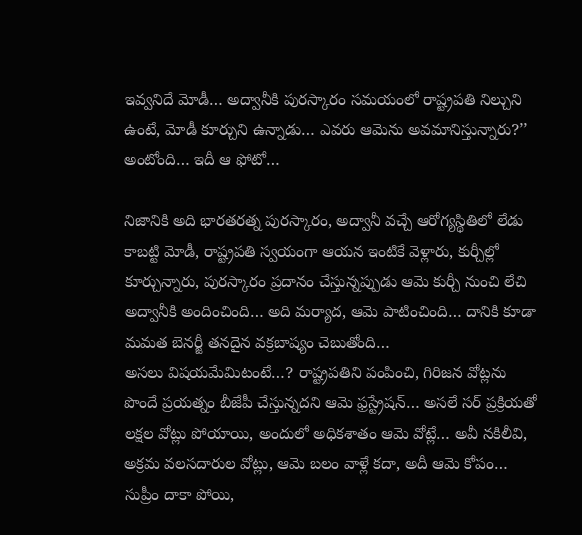ఇవ్వనిదే మోడీ… అద్వానీకి పురస్కారం సమయంలో రాష్ట్రపతి నిల్చుని ఉంటే, మోడీ కూర్చుని ఉన్నాడు… ఎవరు ఆమెను అవమానిస్తున్నారు?’’ అంటోంది… ఇదీ ఆ ఫోటో…

నిజానికి అది భారతరత్న పురస్కారం, అద్వానీ వచ్చే ఆరోగ్యస్థితిలో లేడు కాబట్టి మోడీ, రాష్ట్రపతి స్వయంగా ఆయన ఇంటికే వెళ్లారు, కుర్చీల్లో కూర్చున్నారు, పురస్కారం ప్రదానం చేస్తున్నప్పుడు ఆమె కుర్చీ నుంచి లేచి అద్వానీకి అందించింది… అది మర్యాద, ఆమె పాటించింది… దానికి కూడా మమత బెనర్జీ తనదైన వక్రబాష్యం చెబుతోంది…
అసలు విషయమేమిటంటే…? రాష్ట్రపతిని పంపించి, గిరిజన వోట్లను పొందే ప్రయత్నం బీజేపీ చేస్తున్నదని ఆమె ఫ్రస్ట్రేషన్… అసలే సర్ ప్రక్రియతో లక్షల వోట్లు పోయాయి, అందులో అధికశాతం ఆమె వోట్లే… అవీ నకిలీవి, అక్రమ వలసదారుల వోట్లు, ఆమె బలం వాళ్లే కదా, అదీ ఆమె కోపం… సుప్రీం దాకా పోయి,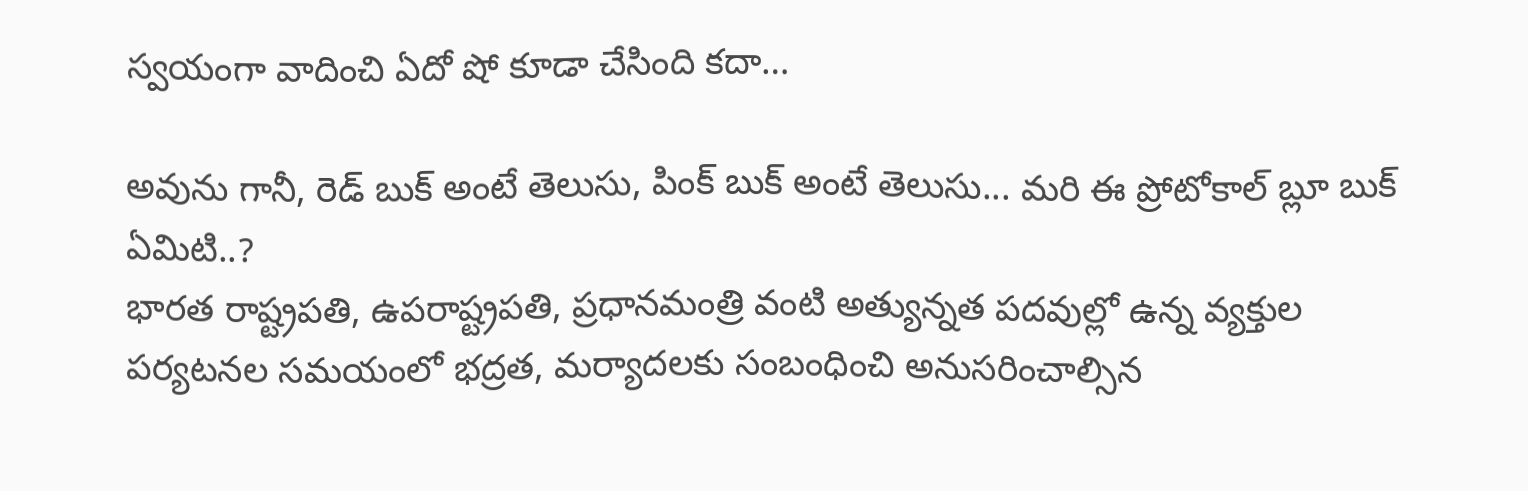స్వయంగా వాదించి ఏదో షో కూడా చేసింది కదా…

అవును గానీ, రెడ్ బుక్ అంటే తెలుసు, పింక్ బుక్ అంటే తెలుసు... మరి ఈ ప్రోటోకాల్ బ్లూ బుక్ ఏమిటి..?
భారత రాష్ట్రపతి, ఉపరాష్ట్రపతి, ప్రధానమంత్రి వంటి అత్యున్నత పదవుల్లో ఉన్న వ్యక్తుల పర్యటనల సమయంలో భద్రత, మర్యాదలకు సంబంధించి అనుసరించాల్సిన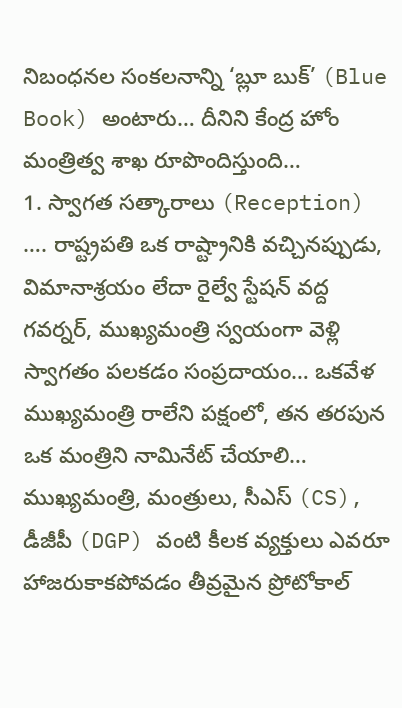నిబంధనల సంకలనాన్ని ‘బ్లూ బుక్’ (Blue Book) అంటారు… దీనిని కేంద్ర హోం మంత్రిత్వ శాఖ రూపొందిస్తుంది…
1. స్వాగత సత్కారాలు (Reception) …. రాష్ట్రపతి ఒక రాష్ట్రానికి వచ్చినప్పుడు, విమానాశ్రయం లేదా రైల్వే స్టేషన్ వద్ద గవర్నర్, ముఖ్యమంత్రి స్వయంగా వెళ్లి స్వాగతం పలకడం సంప్రదాయం… ఒకవేళ ముఖ్యమంత్రి రాలేని పక్షంలో, తన తరపున ఒక మంత్రిని నామినేట్ చేయాలి… ముఖ్యమంత్రి, మంత్రులు, సీఎస్ (CS), డీజీపీ (DGP) వంటి కీలక వ్యక్తులు ఎవరూ హాజరుకాకపోవడం తీవ్రమైన ప్రోటోకాల్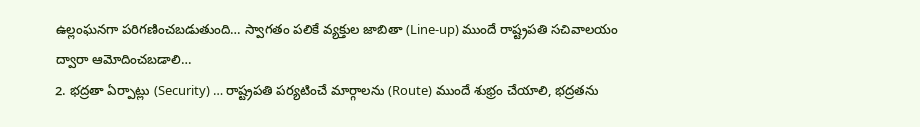ఉల్లంఘనగా పరిగణించబడుతుంది… స్వాగతం పలికే వ్యక్తుల జాబితా (Line-up) ముందే రాష్ట్రపతి సచివాలయం ద్వారా ఆమోదించబడాలి…
2. భద్రతా ఏర్పాట్లు (Security) … రాష్ట్రపతి పర్యటించే మార్గాలను (Route) ముందే శుభ్రం చేయాలి, భద్రతను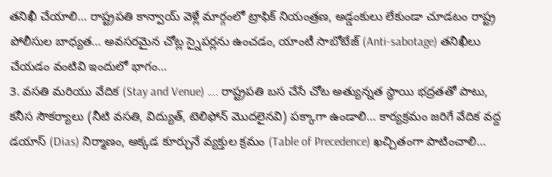తనిఖీ చేయాలి… రాష్ట్రపతి కాన్వాయ్ వెళ్లే మార్గంలో ట్రాఫిక్ నియంత్రణ, అడ్డంకులు లేకుండా చూడటం రాష్ట్ర పోలీసుల బాధ్యత… అవసరమైన చోట్ల స్నైపర్లను ఉంచడం, యాంటీ సాబోటేజ్ (Anti-sabotage) తనిఖీలు చేయడం వంటివి ఇందులో భాగం…
3. వసతి మరియు వేదిక (Stay and Venue) …. రాష్ట్రపతి బస చేసే చోట అత్యున్నత స్థాయి భద్రతతో పాటు, కనీస సౌకర్యాలు (నీటి వసతి, విద్యుత్, టెలిఫోన్ మొదలైనవి) పక్కాగా ఉండాలి… కార్యక్రమం జరిగే వేదిక వద్ద డయాస్ (Dias) నిర్మాణం, అక్కడ కూర్చునే వ్యక్తుల క్రమం (Table of Precedence) ఖచ్చితంగా పాటించాలి…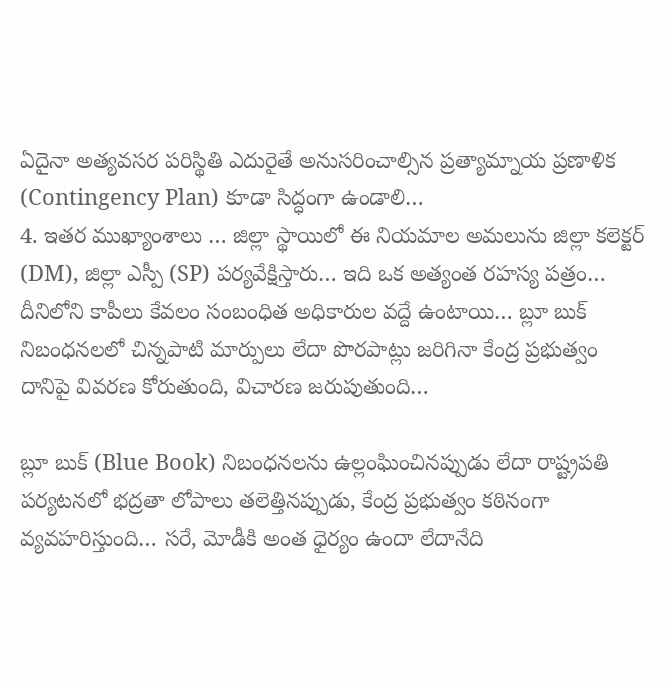ఏదైనా అత్యవసర పరిస్థితి ఎదురైతే అనుసరించాల్సిన ప్రత్యామ్నాయ ప్రణాళిక (Contingency Plan) కూడా సిద్ధంగా ఉండాలి…
4. ఇతర ముఖ్యాంశాలు … జిల్లా స్థాయిలో ఈ నియమాల అమలును జిల్లా కలెక్టర్ (DM), జిల్లా ఎస్పీ (SP) పర్యవేక్షిస్తారు… ఇది ఒక అత్యంత రహస్య పత్రం… దీనిలోని కాపీలు కేవలం సంబంధిత అధికారుల వద్దే ఉంటాయి… బ్లూ బుక్ నిబంధనలలో చిన్నపాటి మార్పులు లేదా పొరపాట్లు జరిగినా కేంద్ర ప్రభుత్వం దానిపై వివరణ కోరుతుంది, విచారణ జరుపుతుంది…

బ్లూ బుక్ (Blue Book) నిబంధనలను ఉల్లంఘించినప్పుడు లేదా రాష్ట్రపతి పర్యటనలో భద్రతా లోపాలు తలెత్తినప్పుడు, కేంద్ర ప్రభుత్వం కఠినంగా వ్యవహరిస్తుంది… సరే, మోడీకి అంత ధైర్యం ఉందా లేదానేది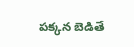పక్కన బెడితే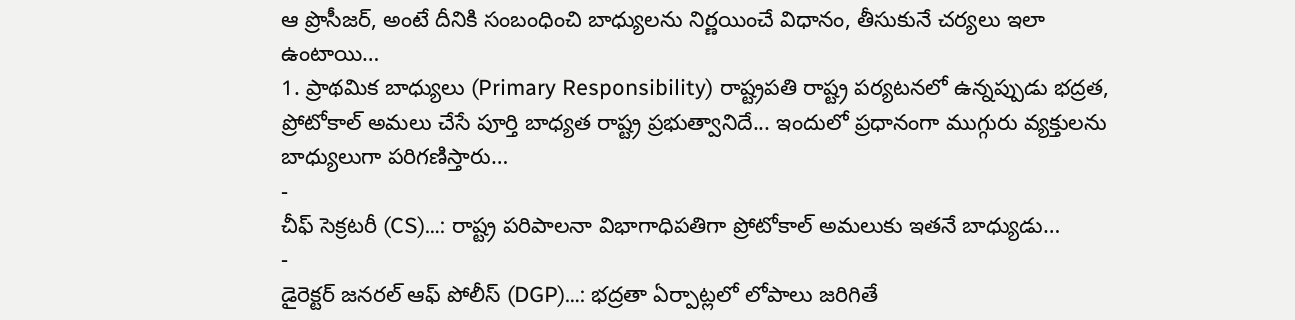ఆ ప్రొసీజర్, అంటే దీనికి సంబంధించి బాధ్యులను నిర్ణయించే విధానం, తీసుకునే చర్యలు ఇలా ఉంటాయి…
1. ప్రాథమిక బాధ్యులు (Primary Responsibility) రాష్ట్రపతి రాష్ట్ర పర్యటనలో ఉన్నప్పుడు భద్రత, ప్రోటోకాల్ అమలు చేసే పూర్తి బాధ్యత రాష్ట్ర ప్రభుత్వానిదే... ఇందులో ప్రధానంగా ముగ్గురు వ్యక్తులను బాధ్యులుగా పరిగణిస్తారు…
-
చీఫ్ సెక్రటరీ (CS)…: రాష్ట్ర పరిపాలనా విభాగాధిపతిగా ప్రోటోకాల్ అమలుకు ఇతనే బాధ్యుడు…
-
డైరెక్టర్ జనరల్ ఆఫ్ పోలీస్ (DGP)…: భద్రతా ఏర్పాట్లలో లోపాలు జరిగితే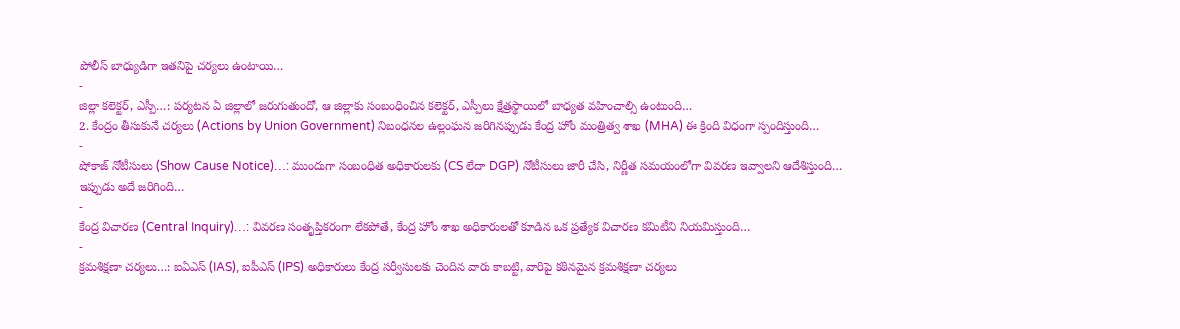పోలీస్ బాధ్యుడిగా ఇతనిపై చర్యలు ఉంటాయి…
-
జిల్లా కలెక్టర్, ఎస్పీ…: పర్యటన ఏ జిల్లాలో జరుగుతుందో, ఆ జిల్లాకు సంబంధించిన కలెక్టర్, ఎస్పీలు క్షేత్రస్థాయిలో బాధ్యత వహించాల్సి ఉంటుంది…
2. కేంద్రం తీసుకునే చర్యలు (Actions by Union Government) నిబంధనల ఉల్లంఘన జరిగినప్పుడు కేంద్ర హోం మంత్రిత్వ శాఖ (MHA) ఈ క్రింది విధంగా స్పందిస్తుంది…
-
షోకాజ్ నోటీసులు (Show Cause Notice)…: ముందుగా సంబంధిత అధికారులకు (CS లేదా DGP) నోటీసులు జారీ చేసి, నిర్ణీత సమయంలోగా వివరణ ఇవ్వాలని ఆదేశిస్తుంది… ఇప్పుడు అదే జరిగింది…
-
కేంద్ర విచారణ (Central Inquiry)…: వివరణ సంతృప్తికరంగా లేకపోతే, కేంద్ర హోం శాఖ అధికారులతో కూడిన ఒక ప్రత్యేక విచారణ కమిటీని నియమిస్తుంది…
-
క్రమశిక్షణా చర్యలు…: ఐఏఎస్ (IAS), ఐపీఎస్ (IPS) అధికారులు కేంద్ర సర్వీసులకు చెందిన వారు కాబట్టి, వారిపై కఠినమైన క్రమశిక్షణా చర్యలు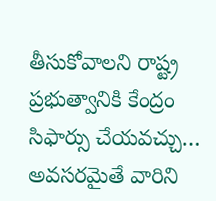తీసుకోవాలని రాష్ట్ర ప్రభుత్వానికి కేంద్రం సిఫార్సు చేయవచ్చు… అవసరమైతే వారిని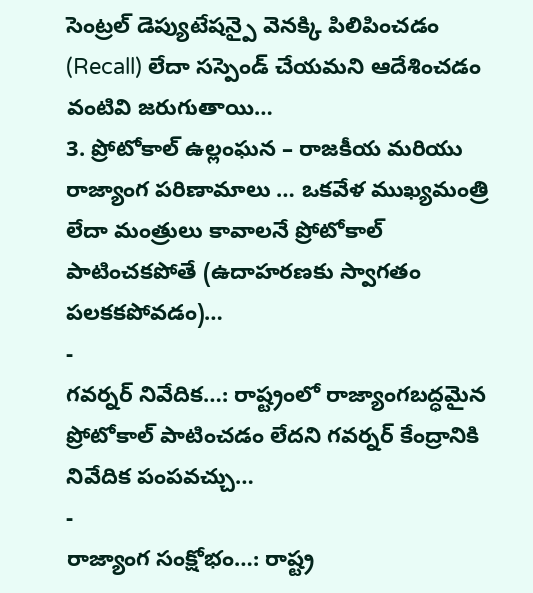సెంట్రల్ డెప్యుటేషన్పై వెనక్కి పిలిపించడం (Recall) లేదా సస్పెండ్ చేయమని ఆదేశించడం వంటివి జరుగుతాయి…
3. ప్రోటోకాల్ ఉల్లంఘన – రాజకీయ మరియు రాజ్యాంగ పరిణామాలు … ఒకవేళ ముఖ్యమంత్రి లేదా మంత్రులు కావాలనే ప్రోటోకాల్ పాటించకపోతే (ఉదాహరణకు స్వాగతం పలకకపోవడం)…
-
గవర్నర్ నివేదిక…: రాష్ట్రంలో రాజ్యాంగబద్ధమైన ప్రోటోకాల్ పాటించడం లేదని గవర్నర్ కేంద్రానికి నివేదిక పంపవచ్చు…
-
రాజ్యాంగ సంక్షోభం…: రాష్ట్ర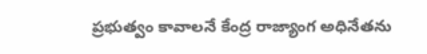ప్రభుత్వం కావాలనే కేంద్ర రాజ్యాంగ అధినేతను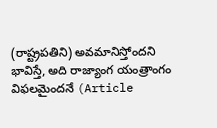(రాష్ట్రపతిని) అవమానిస్తోందని భావిస్తే, అది రాజ్యాంగ యంత్రాంగం విఫలమైందనే (Article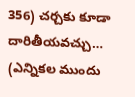356) చర్చకు కూడా దారితీయవచ్చు… (ఎన్నికల ముందు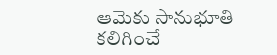ఆమెకు సానుభూతి కలిగించే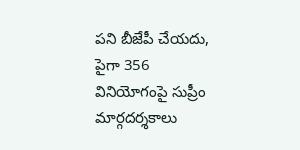పని బీజేపీ చేయదు, పైగా 356 వినియోగంపై సుప్రీం మార్గదర్శకాలు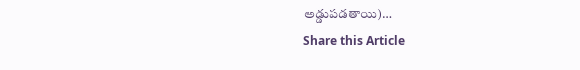అడ్డుపడతాయి)…
Share this Article